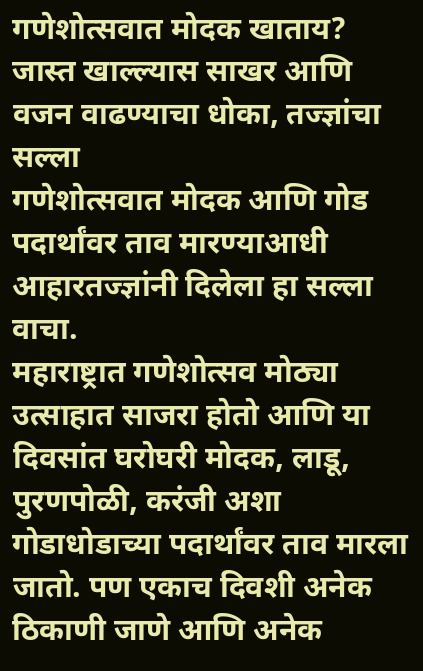गणेशोत्सवात मोदक खाताय? जास्त खाल्ल्यास साखर आणि वजन वाढण्याचा धोका, तज्ज्ञांचा सल्ला
गणेशोत्सवात मोदक आणि गोड पदार्थांवर ताव मारण्याआधी आहारतज्ज्ञांनी दिलेला हा सल्ला वाचा.
महाराष्ट्रात गणेशोत्सव मोठ्या उत्साहात साजरा होतो आणि या दिवसांत घरोघरी मोदक, लाडू, पुरणपोळी, करंजी अशा गोडाधोडाच्या पदार्थांवर ताव मारला जातो. पण एकाच दिवशी अनेक ठिकाणी जाणे आणि अनेक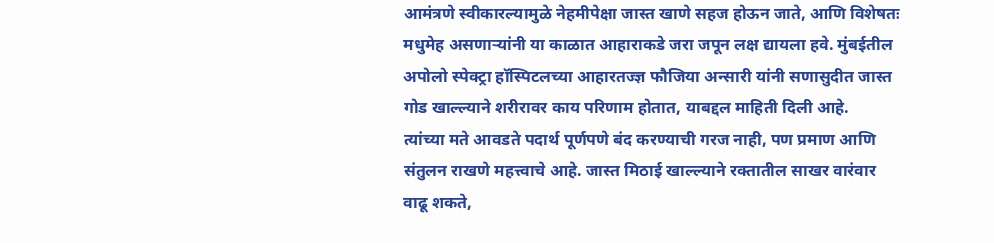आमंत्रणे स्वीकारल्यामुळे नेहमीपेक्षा जास्त खाणे सहज होऊन जाते, आणि विशेषतः मधुमेह असणाऱ्यांनी या काळात आहाराकडे जरा जपून लक्ष द्यायला हवे. मुंबईतील अपोलो स्पेक्ट्रा हॉस्पिटलच्या आहारतज्ज्ञ फौजिया अन्सारी यांनी सणासुदीत जास्त गोड खाल्ल्याने शरीरावर काय परिणाम होतात, याबद्दल माहिती दिली आहे.
त्यांच्या मते आवडते पदार्थ पूर्णपणे बंद करण्याची गरज नाही, पण प्रमाण आणि संतुलन राखणे महत्त्वाचे आहे. जास्त मिठाई खाल्ल्याने रक्तातील साखर वारंवार वाढू शकते,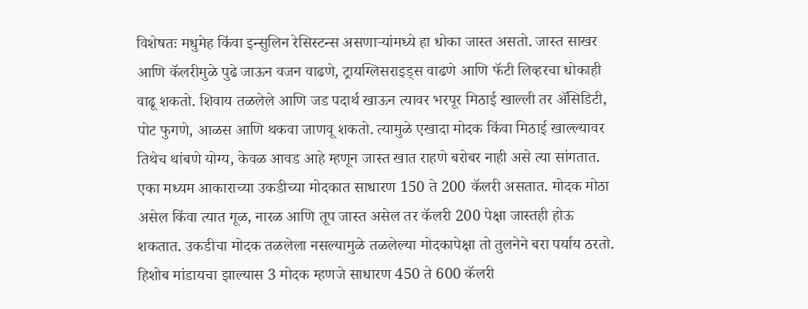विशेषतः मधुमेह किंवा इन्सुलिन रेसिस्टन्स असणाऱ्यांमध्ये हा धोका जास्त असतो. जास्त साखर आणि कॅलरीमुळे पुढे जाऊन वजन वाढणे, ट्रायग्लिसराइड्स वाढणे आणि फॅटी लिव्हरचा धोकाही वाढू शकतो. शिवाय तळलेले आणि जड पदार्थ खाऊन त्यावर भरपूर मिठाई खाल्ली तर ॲसिडिटी, पोट फुगणे, आळस आणि थकवा जाणवू शकतो. त्यामुळे एखादा मोदक किंवा मिठाई खाल्ल्यावर तिथेच थांबणे योग्य, केवळ आवड आहे म्हणून जास्त खात राहणे बरोबर नाही असे त्या सांगतात.
एका मध्यम आकाराच्या उकडीच्या मोदकात साधारण 150 ते 200 कॅलरी असतात. मोदक मोठा असेल किंवा त्यात गूळ, नारळ आणि तूप जास्त असेल तर कॅलरी 200 पेक्षा जास्तही होऊ शकतात. उकडीचा मोदक तळलेला नसल्यामुळे तळलेल्या मोदकापेक्षा तो तुलनेने बरा पर्याय ठरतो. हिशोब मांडायचा झाल्यास 3 मोदक म्हणजे साधारण 450 ते 600 कॅलरी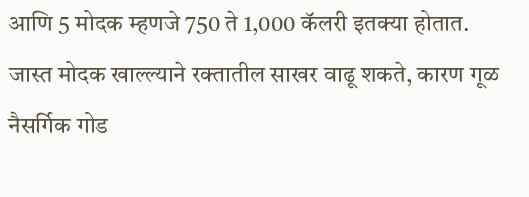आणि 5 मोदक म्हणजे 750 ते 1,000 कॅलरी इतक्या होतात. जास्त मोदक खाल्ल्याने रक्तातील साखर वाढू शकते, कारण गूळ नैसर्गिक गोड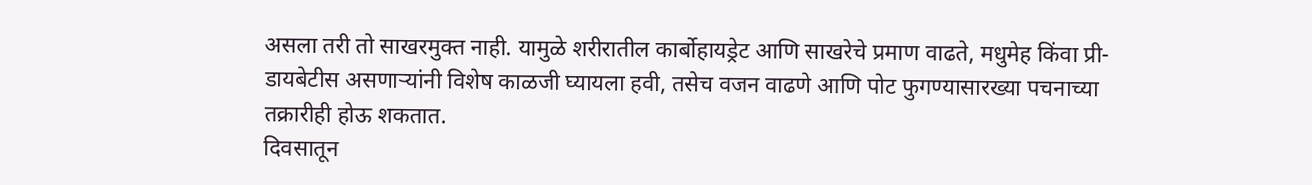असला तरी तो साखरमुक्त नाही. यामुळे शरीरातील कार्बोहायड्रेट आणि साखरेचे प्रमाण वाढते, मधुमेह किंवा प्री-डायबेटीस असणाऱ्यांनी विशेष काळजी घ्यायला हवी, तसेच वजन वाढणे आणि पोट फुगण्यासारख्या पचनाच्या तक्रारीही होऊ शकतात.
दिवसातून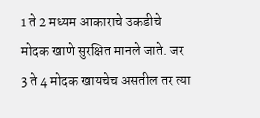1 ते 2 मध्यम आकाराचे उकडीचे मोदक खाणे सुरक्षित मानले जाते. जर 3 ते 4 मोदक खायचेच असतील तर त्या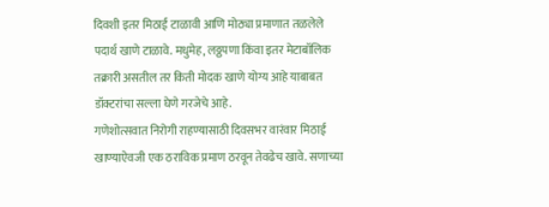दिवशी इतर मिठाई टाळावी आणि मोठ्या प्रमाणात तळलेले पदार्थ खाणे टाळावे. मधुमेह, लठ्ठपणा किंवा इतर मेटाबॉलिक तक्रारी असतील तर किती मोदक खाणे योग्य आहे याबाबत डॉक्टरांचा सल्ला घेणे गरजेचे आहे.
गणेशोत्सवात निरोगी राहण्यासाठी दिवसभर वारंवार मिठाई खाण्याऐवजी एक ठराविक प्रमाण ठरवून तेवढेच खावे. सणाच्या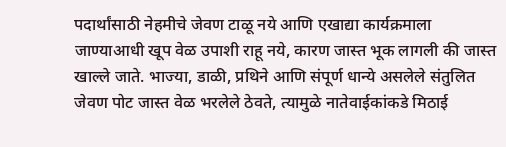पदार्थांसाठी नेहमीचे जेवण टाळू नये आणि एखाद्या कार्यक्रमाला जाण्याआधी खूप वेळ उपाशी राहू नये, कारण जास्त भूक लागली की जास्त खाल्ले जाते. भाज्या, डाळी, प्रथिने आणि संपूर्ण धान्ये असलेले संतुलित जेवण पोट जास्त वेळ भरलेले ठेवते, त्यामुळे नातेवाईकांकडे मिठाई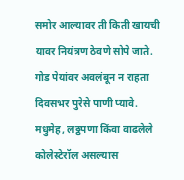समोर आल्यावर ती किती खायची यावर नियंत्रण ठेवणे सोपे जाते. गोड पेयांवर अवलंबून न राहता दिवसभर पुरेसे पाणी प्यावे. मधुमेह, लठ्ठपणा किंवा वाढलेले कोलेस्टेरॉल असल्यास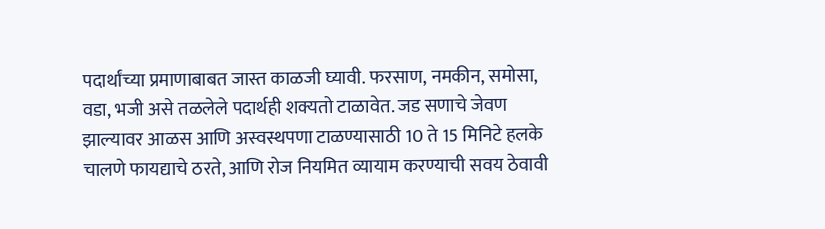पदार्थांच्या प्रमाणाबाबत जास्त काळजी घ्यावी. फरसाण, नमकीन, समोसा, वडा, भजी असे तळलेले पदार्थही शक्यतो टाळावेत. जड सणाचे जेवण झाल्यावर आळस आणि अस्वस्थपणा टाळण्यासाठी 10 ते 15 मिनिटे हलके चालणे फायद्याचे ठरते, आणि रोज नियमित व्यायाम करण्याची सवय ठेवावी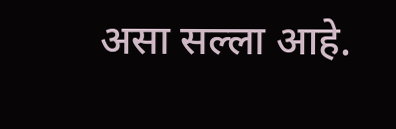असा सल्ला आहे.